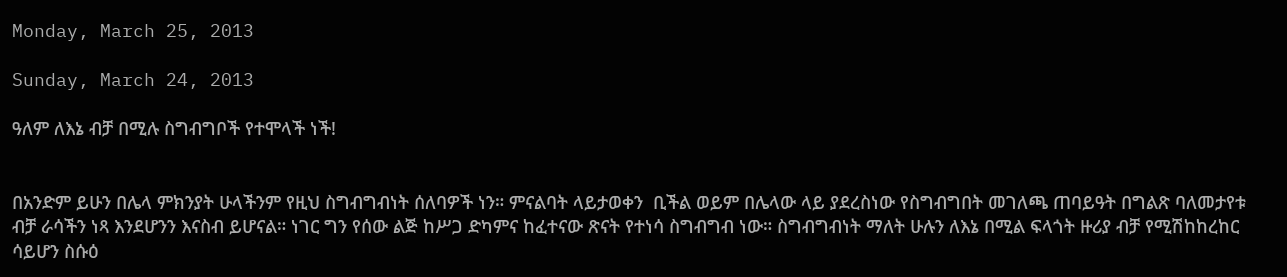Monday, March 25, 2013

Sunday, March 24, 2013

ዓለም ለእኔ ብቻ በሚሉ ስግብግቦች የተሞላች ነች!


በአንድም ይሁን በሌላ ምክንያት ሁላችንም የዚህ ስግብግብነት ሰለባዎች ነን። ምናልባት ላይታወቀን  ቢችል ወይም በሌላው ላይ ያደረስነው የስግብግበት መገለጫ ጠባይዓት በግልጽ ባለመታየቱ ብቻ ራሳችን ነጻ እንደሆንን እናስብ ይሆናል። ነገር ግን የሰው ልጅ ከሥጋ ድካምና ከፈተናው ጽናት የተነሳ ስግብግብ ነው። ስግብግብነት ማለት ሁሉን ለእኔ በሚል ፍላጎት ዙሪያ ብቻ የሚሽከከረከር  ሳይሆን ስሱዕ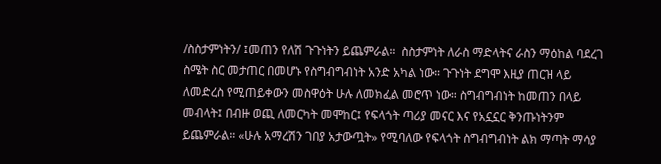/ስስታምነትን/ ፤መጠን የለሽ ጉጉነትን ይጨምራል።  ስስታምነት ለራስ ማድላትና ራስን ማዕከል ባደረገ ስሜት ስር መታጠር በመሆኑ የስግብግብነት አንድ አካል ነው። ጉጉነት ደግሞ እዚያ ጠርዝ ላይ ለመድረስ የሚጠይቀውን መስዋዕት ሁሉ ለመክፈል መሮጥ ነው። ስግብግብነት ከመጠን በላይ መብላት፤ በብዙ ወጪ ለመርካት መሞከር፤ የፍላጎት ጣሪያ መናር እና የአኗኗር ቅንጡነትንም ይጨምራል። «ሁሉ አማረሽን ገበያ አታውጧት» የሚባለው የፍላጎት ስግብግብነት ልክ ማጣት ማሳያ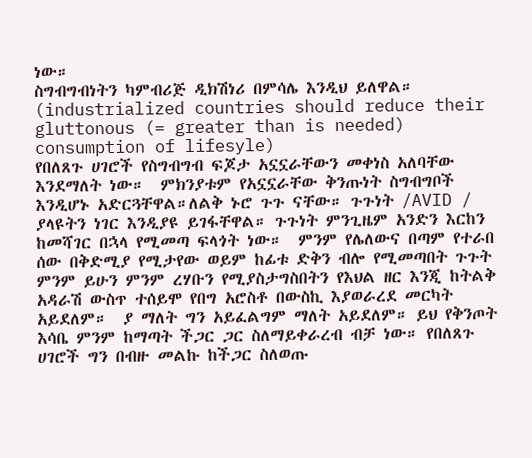ነው።
ስግብግብነትን ካምብሪጅ ዲክሽነሪ በምሳሌ እንዲህ ይለዋል።
(industrialized countries should reduce their gluttonous (= greater than is needed) consumption of lifesyle)
የበለጸጉ ሀገሮች የስግብግብ ፍጆታ አኗኗራቸውን መቀነስ አለባቸው እንደማለት ነው።  ምክንያቱም የአኗኗራቸው ቅንጡነት ስግብግቦች እንዲሆኑ አድርጓቸዋል።ለልቅ ኑሮ ጉጉ ናቸው። ጉጉነት /AVID / ያላዩትን ነገር እንዲያዩ ይገፋቸዋል። ጉጉነት ምንጊዜም አንድን እርከን ከመሻገር በኋላ የሚመጣ ፍላጎት ነው።  ምንም የሌለውና በጣም የተራበ ሰው በቅድሚያ የሚታየው ወይም ከፊቱ ድቅን ብሎ የሚመጣበት ጉጉት ምንም ይሁን ምንም ረሃቡን የሚያስታግስበትን የእህል ዘር እንጂ ከትልቅ አዳራሽ ውስጥ ተሰይሞ የበግ አሮስቶ በውስኪ እያወራረደ መርካት አይደለም።  ያ ማለት ግን አይፈልግም ማለት አይደለም። ይህ የቅንጦት እሳቤ ምንም ከማጣት ችጋር ጋር ስለማይቀራረብ ብቻ ነው። የበለጸጉ ሀገሮች ግን በብዙ መልኩ ከችጋር ስለወጡ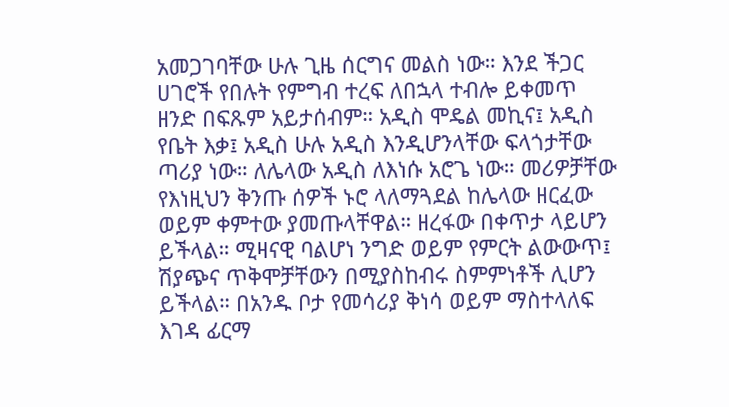አመጋገባቸው ሁሉ ጊዜ ሰርግና መልስ ነው። እንደ ችጋር ሀገሮች የበሉት የምግብ ተረፍ ለበኋላ ተብሎ ይቀመጥ ዘንድ በፍጹም አይታሰብም። አዲስ ሞዴል መኪና፤ አዲስ የቤት እቃ፤ አዲስ ሁሉ አዲስ እንዲሆንላቸው ፍላጎታቸው ጣሪያ ነው። ለሌላው አዲስ ለእነሱ አሮጌ ነው። መሪዎቻቸው የእነዚህን ቅንጡ ሰዎች ኑሮ ላለማጓደል ከሌላው ዘርፈው ወይም ቀምተው ያመጡላቸዋል። ዘረፋው በቀጥታ ላይሆን ይችላል። ሚዛናዊ ባልሆነ ንግድ ወይም የምርት ልውውጥ፤ ሽያጭና ጥቅሞቻቸውን በሚያስከብሩ ስምምነቶች ሊሆን ይችላል። በአንዱ ቦታ የመሳሪያ ቅነሳ ወይም ማስተላለፍ እገዳ ፊርማ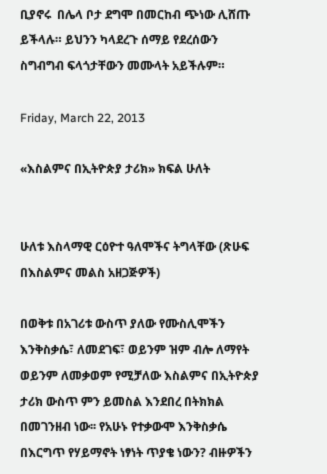ቢያኖሩ  በሌላ ቦታ ደግሞ በመርከብ ጭነው ሊሸጡ ይችላሉ። ይህንን ካላደረጉ ሰማይ የደረሰውን ስግብግብ ፍላጎታቸውን መሙላት አይችሉም።

Friday, March 22, 2013

«እስልምና በኢትዮጵያ ታሪክ» ክፍል ሁለት


ሁለቱ እስላማዊ ርዕዮተ ዓለሞችና ትግላቸው (ጽሁፍ በእስልምና መልስ አዘጋጅዎች)

በወቅቱ በአገሪቱ ውስጥ ያለው የሙስሊሞችን እንቅስቃሴ፣ ለመደገፍ፣ ወይንም ዝም ብሎ ለማየት ወይንም ለመቃወም የሚቻለው እስልምና በኢትዮጵያ ታሪክ ውስጥ ምን ይመስል እንደበረ በትክክል በመገንዘብ ነው፡፡ የአሁኑ የተቃውሞ እንቅስቃሴ በእርግጥ የሃይማኖት ነፃነት ጥያቄ ነውን? ብዙዎችን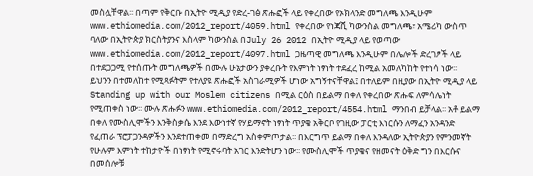መስሏቸዋል፡፡ በጣም የቅርቡ በኢትዮ ሚዲያ የድረ-ገፅ ጽሑፎች ላይ የቀረበው የኦክላንድ መግለጫ እንዲሁም  www.ethiomedia.com/2012_report/4059.html የቀረበው የነጃሺ ካውንስል መግለጫ፣ አሜሪካ ውስጥ ባለው በኢትዮጵያ ክርስትያንና እስላም ካውንስል በJuly 26 2012 በኢትዮ ሚዲያ ላይ የወጣው www.ethiomedia.com/2012_report/4097.html ጋዜጣዊ መግለጫ እንዲሁም በሌሎች ድረገፆች ላይ በተደጋጋሚ የተሰጡት መግለጫዎች በሙሉ ሁኔታውን ያቀረቡት የእምነት ነፃነት ተደፈረ ከሚል አመለካከት የተነሳ ነው፡፡
ይህንን በተመለከተ የሚጻፉትም የተለያዩ ጽሑፎች አስገራሚዎች ሆነው አግኝተናቸዋል፤ በተለይም በዚያው በኢትዮ ሚዲያ ላይ Standing up with our Moslem citizens በሚል ርዕስ በይልማ በቀለ የቀረበው ጽሑፍ ለምሳሌነት የሚጠቀስ ነው፡፡ ሙሉ ጽሑፉን www.ethiomedia.com/2012_report/4554.html ማንበብ ይቻላል፡፡ አቶ ይልማ በቀለ የሙስሊሞችን እንቅስቃሴ እንደ እውነተኛ የሃይማኖት ነፃነት ጥያቄ አቅርቦ የገዚው ፓርቲ እነርሱን ለማፈን አንዳንድ የፈጠራ ፕሮፓጋንዳዎችን እንደተጠቀመ በማድረግ አስቀምጦታል፡፡ በእርግጥ ይልማ በቀለ እንዳለው ኢትዮጵያን የምንመኛት የሁሉም እምነት ተከታዮች በነፃነት የሚኖሩባት አገር እንድትሆን ነው፡፡ የሙስሊሞች ጥያቄና የዘመናት ዕቅድ ግን በእርሱና በመሰሎቹ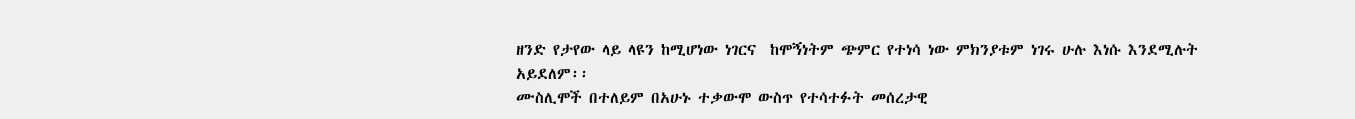ዘንድ የታየው ላይ ላዩን ከሚሆነው ነገርና  ከሞኝነትም ጭምር የተነሳ ነው ምክንያቱም ነገሩ ሁሉ እነሱ እንደሚሉት አይደለም፡፡
ሙስሊሞች በተለይም በአሁኑ ተቃውሞ ውስጥ የተሳተፉት መሰረታዊ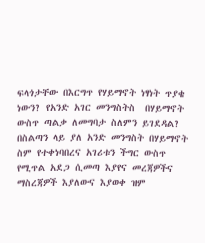ፍላጎታቸው በእርግጥ የሃይማኖት ነፃነት ጥያቄ ነውን? የአንድ አገር መንግስትስ  በሃይማኖት ውስጥ ጣልቃ ለመግባታ ስለምን ይገደዳል? በስልጣን ላይ ያለ አንድ መንግስት በሃይማኖት ስም የተቀነባበረና አገሪቱን ችግር ውስጥ የሚጥል አደጋ ሲመጣ እያየና መረጃዎችና ማስረጃዎች እያለውና እያወቀ ዝም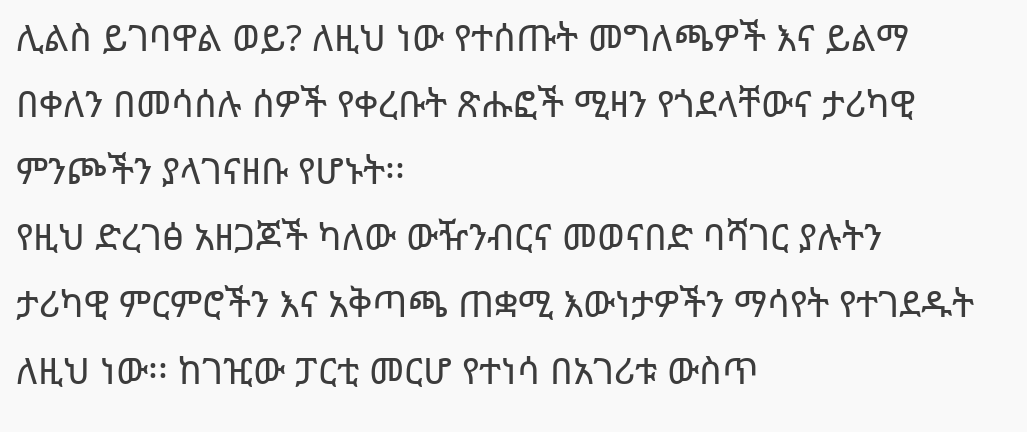ሊልስ ይገባዋል ወይ? ለዚህ ነው የተሰጡት መግለጫዎች እና ይልማ በቀለን በመሳሰሉ ሰዎች የቀረቡት ጽሑፎች ሚዛን የጎደላቸውና ታሪካዊ ምንጮችን ያላገናዘቡ የሆኑት፡፡
የዚህ ድረገፅ አዘጋጆች ካለው ውዥንብርና መወናበድ ባሻገር ያሉትን ታሪካዊ ምርምሮችን እና አቅጣጫ ጠቋሚ እውነታዎችን ማሳየት የተገደዱት ለዚህ ነው፡፡ ከገዢው ፓርቲ መርሆ የተነሳ በአገሪቱ ውስጥ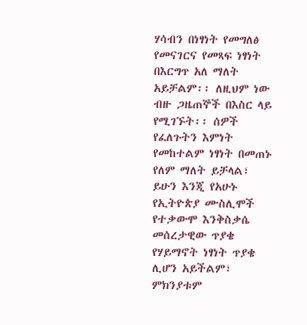ሃሳብን በነፃነት የመግለፅ የመናገርና የመጻፍ ነፃነት በእርግጥ አለ ማለት አይቻልም፡፡ ለዚህም ነው ብዙ ጋዜጠኞች በእስር ላይ የሚገኙት፡፡ ሰዎች የፈለጉትን እምነት የመከተልም ነፃነት በመጠኑ የለም ማለት ይቻላል፣ ይሁን እንጂ የአሁኑ የኢትዮጵያ ሙስሊሞች የተቃውሞ እንቅስቃሴ መሰረታዊው ጥያቄ የሃይማኖት ነፃነት ጥያቄ ሊሆን አይችልም፣ ምክንያቱም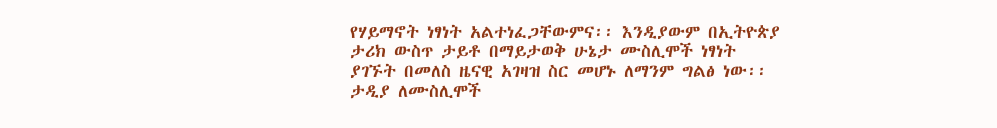የሃይማኖት ነፃነት አልተነፈጋቸውምና፡፡ እንዲያውም በኢትዮጵያ ታሪክ ውስጥ ታይቶ በማይታወቅ ሁኔታ ሙስሊሞች ነፃነት ያገኙት በመለስ ዜናዊ አገዛዝ ስር መሆኑ ለማንም ግልፅ ነው፡፡ ታዲያ ለሙስሊሞች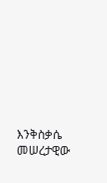እንቅስቃሴ መሠረታዊው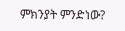ምክንያት ምንድነው?